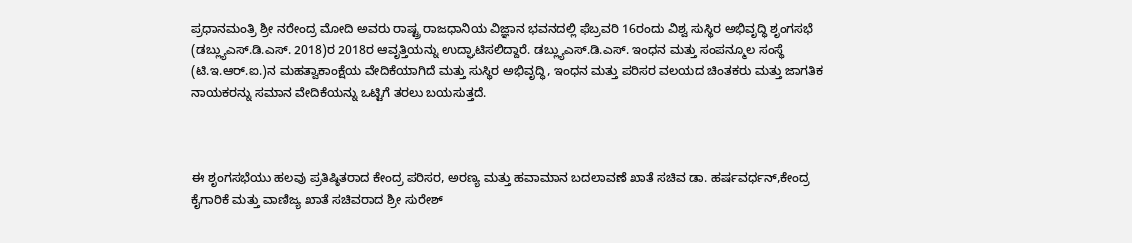ಪ್ರಧಾನಮಂತ್ರಿ ಶ್ರೀ ನರೇಂದ್ರ ಮೋದಿ ಅವರು ರಾಷ್ಟ್ರ ರಾಜಧಾನಿಯ ವಿಜ್ಞಾನ ಭವನದಲ್ಲಿ ಫೆಬ್ರವರಿ 16ರಂದು ವಿಶ್ವ ಸುಸ್ಥಿರ ಅಭಿವೃದ್ಧಿ ಶೃಂಗಸಭೆ (ಡಬ್ಲ್ಯುಎಸ್.ಡಿ.ಎಸ್. 2018)ರ 2018ರ ಆವೃತ್ತಿಯನ್ನು ಉದ್ಘಾಟಿಸಲಿದ್ದಾರೆ. ಡಬ್ಲ್ಯುಎಸ್.ಡಿ.ಎಸ್. ಇಂಧನ ಮತ್ತು ಸಂಪನ್ಮೂಲ ಸಂಸ್ಥೆ (ಟಿ.ಇ.ಆರ್.ಐ.)ನ ಮಹತ್ವಾಕಾಂಕ್ಷೆಯ ವೇದಿಕೆಯಾಗಿದೆ ಮತ್ತು ಸುಸ್ಥಿರ ಅಭಿವೃದ್ಧಿ, ಇಂಧನ ಮತ್ತು ಪರಿಸರ ವಲಯದ ಚಿಂತಕರು ಮತ್ತು ಜಾಗತಿಕ ನಾಯಕರನ್ನು ಸಮಾನ ವೇದಿಕೆಯನ್ನು ಒಟ್ಟಿಗೆ ತರಲು ಬಯಸುತ್ತದೆ.



ಈ ಶೃಂಗಸಭೆಯು ಹಲವು ಪ್ರತಿಷ್ಠಿತರಾದ ಕೇಂದ್ರ ಪರಿಸರ, ಅರಣ್ಯ ಮತ್ತು ಹವಾಮಾನ ಬದಲಾವಣೆ ಖಾತೆ ಸಚಿವ ಡಾ. ಹರ್ಷವರ್ಧನ್,ಕೇಂದ್ರ ಕೈಗಾರಿಕೆ ಮತ್ತು ವಾಣಿಜ್ಯ ಖಾತೆ ಸಚಿವರಾದ ಶ್ರೀ ಸುರೇಶ್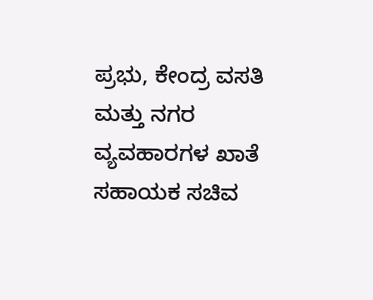ಪ್ರಭು, ಕೇಂದ್ರ ವಸತಿ ಮತ್ತು ನಗರ ವ್ಯವಹಾರಗಳ ಖಾತೆ ಸಹಾಯಕ ಸಚಿವ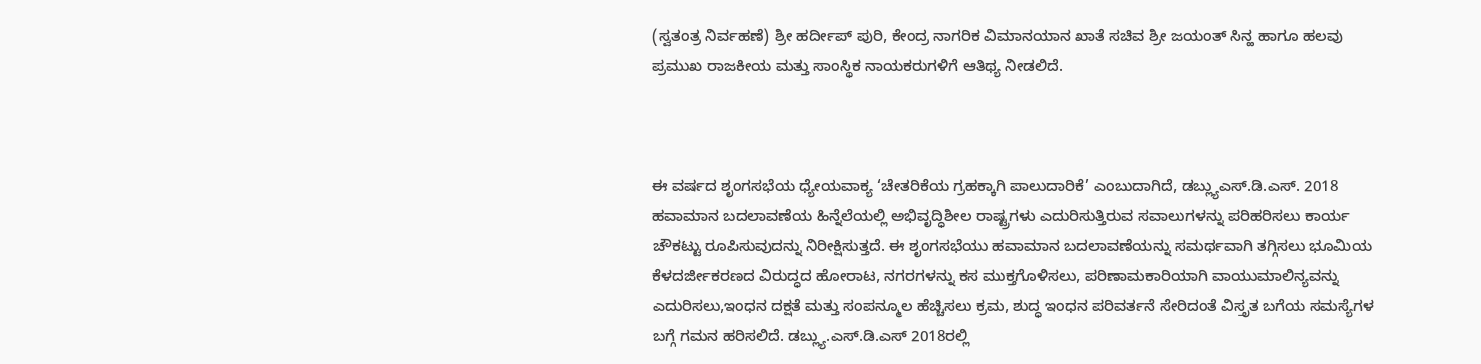(ಸ್ವತಂತ್ರ ನಿರ್ವಹಣೆ) ಶ್ರೀ ಹರ್ದೀಪ್ ಪುರಿ, ಕೇಂದ್ರ ನಾಗರಿಕ ವಿಮಾನಯಾನ ಖಾತೆ ಸಚಿವ ಶ್ರೀ ಜಯಂತ್ ಸಿನ್ಹ ಹಾಗೂ ಹಲವು ಪ್ರಮುಖ ರಾಜಕೀಯ ಮತ್ತು ಸಾಂಸ್ಥಿಕ ನಾಯಕರುಗಳಿಗೆ ಆತಿಥ್ಯ ನೀಡಲಿದೆ.



ಈ ವರ್ಷದ ಶೃಂಗಸಭೆಯ ಧ್ಯೇಯವಾಕ್ಯ ‘ಚೇತರಿಕೆಯ ಗ್ರಹಕ್ಕಾಗಿ ಪಾಲುದಾರಿಕೆ’ ಎಂಬುದಾಗಿದೆ, ಡಬ್ಲ್ಯುಎಸ್.ಡಿ.ಎಸ್. 2018 ಹವಾಮಾನ ಬದಲಾವಣೆಯ ಹಿನ್ನೆಲೆಯಲ್ಲಿ ಅಭಿವೃದ್ಧಿಶೀಲ ರಾಷ್ಟ್ರಗಳು ಎದುರಿಸುತ್ತಿರುವ ಸವಾಲುಗಳನ್ನು ಪರಿಹರಿಸಲು ಕಾರ್ಯ ಚೌಕಟ್ಟು ರೂಪಿಸುವುದನ್ನು ನಿರೀಕ್ಷಿಸುತ್ತದೆ. ಈ ಶೃಂಗಸಭೆಯು ಹವಾಮಾನ ಬದಲಾವಣೆಯನ್ನು ಸಮರ್ಥವಾಗಿ ತಗ್ಗಿಸಲು ಭೂಮಿಯ ಕೆಳದರ್ಜೀಕರಣದ ವಿರುದ್ಧದ ಹೋರಾಟ, ನಗರಗಳನ್ನು ಕಸ ಮುಕ್ತಗೊಳಿಸಲು, ಪರಿಣಾಮಕಾರಿಯಾಗಿ ವಾಯುಮಾಲಿನ್ಯವನ್ನು ಎದುರಿಸಲು,ಇಂಧನ ದಕ್ಷತೆ ಮತ್ತು ಸಂಪನ್ಮೂಲ ಹೆಚ್ಚಿಸಲು ಕ್ರಮ, ಶುದ್ಧ ಇಂಧನ ಪರಿವರ್ತನೆ ಸೇರಿದಂತೆ ವಿಸ್ತೃತ ಬಗೆಯ ಸಮಸ್ಯೆಗಳ ಬಗ್ಗೆ ಗಮನ ಹರಿಸಲಿದೆ. ಡಬ್ಲ್ಯು.ಎಸ್.ಡಿ.ಎಸ್ 2018ರಲ್ಲಿ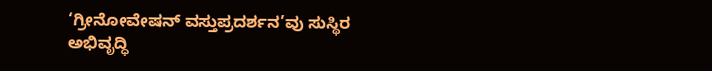‘ಗ್ರೀನೋವೇಷನ್ ವಸ್ತುಪ್ರದರ್ಶನ’ವು ಸುಸ್ಥಿರ ಅಭಿವೃದ್ಧಿ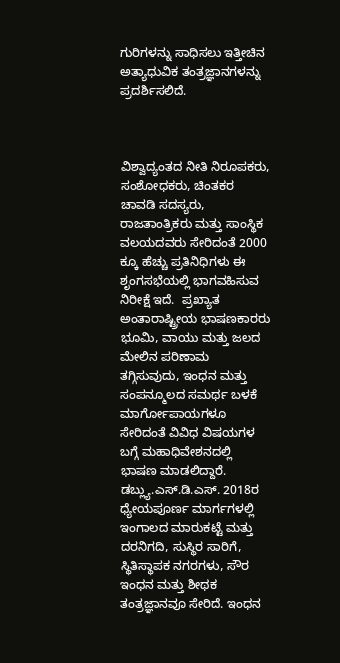ಗುರಿಗಳನ್ನು ಸಾಧಿಸಲು ಇತ್ತೀಚಿನ ಅತ್ಯಾಧುವಿಕ ತಂತ್ರಜ್ಞಾನಗಳನ್ನು ಪ್ರದರ್ಶಿಸಲಿದೆ.



ವಿಶ್ವಾದ್ಯಂತದ ನೀತಿ ನಿರೂಪಕರು, ಸಂಶೋಧಕರು, ಚಿಂತಕರ ಚಾವಡಿ ಸದಸ್ಯರು, ರಾಜತಾಂತ್ರಿಕರು ಮತ್ತು ಸಾಂಸ್ಥಿಕ ವಲಯದವರು ಸೇರಿದಂತೆ 2000 ಕ್ಕೂ ಹೆಚ್ಚು ಪ್ರತಿನಿಧಿಗಳು ಈ ಶೃಂಗಸಭೆಯಲ್ಲಿ ಭಾಗವಹಿಸುವ ನಿರೀಕ್ಷೆ ಇದೆ.  ಪ್ರಖ್ಯಾತ ಅಂತಾರಾಷ್ಟ್ರೀಯ ಭಾಷಣಕಾರರು ಭೂಮಿ, ವಾಯು ಮತ್ತು ಜಲದ ಮೇಲಿನ ಪರಿಣಾಮ ತಗ್ಗಿಸುವುದು, ಇಂಧನ ಮತ್ತು ಸಂಪನ್ಮೂಲದ ಸಮರ್ಥ ಬಳಕೆ ಮಾರ್ಗೋಪಾಯಗಳೂ ಸೇರಿದಂತೆ ವಿವಿಧ ವಿಷಯಗಳ ಬಗ್ಗೆ ಮಹಾಧಿವೇಶನದಲ್ಲಿ ಭಾಷಣ ಮಾಡಲಿದ್ದಾರೆ. ಡಬ್ಲ್ಯು.ಎಸ್.ಡಿ.ಎಸ್. 2018ರ ಧ್ಯೇಯಪೂರ್ಣ ಮಾರ್ಗಗಳಲ್ಲಿ ಇಂಗಾಲದ ಮಾರುಕಟ್ಟೆ ಮತ್ತು ದರನಿಗದಿ, ಸುಸ್ಥಿರ ಸಾರಿಗೆ, ಸ್ಥಿತಿಸ್ಥಾಪಕ ನಗರಗಳು, ಸೌರ ಇಂಧನ ಮತ್ತು ಶೀಥಕ ತಂತ್ರಜ್ಞಾನವೂ ಸೇರಿದೆ. ಇಂಧನ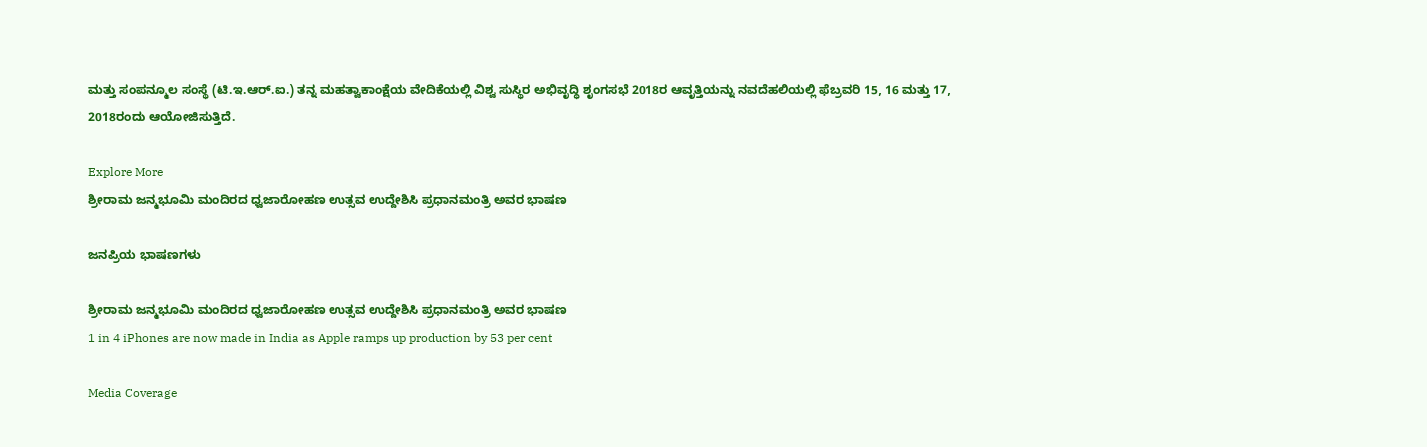ಮತ್ತು ಸಂಪನ್ಮೂಲ ಸಂಸ್ಥೆ (ಟಿ.ಇ.ಆರ್.ಐ.) ತನ್ನ ಮಹತ್ವಾಕಾಂಕ್ಷೆಯ ವೇದಿಕೆಯಲ್ಲಿ ವಿಶ್ವ ಸುಸ್ಥಿರ ಅಭಿವೃದ್ಧಿ ಶೃಂಗಸಭೆ 2018ರ ಆವೃತ್ತಿಯನ್ನು ನವದೆಹಲಿಯಲ್ಲಿ ಫೆಬ್ರವರಿ 15, 16 ಮತ್ತು 17, 2018ರಂದು ಆಯೋಜಿಸುತ್ತಿದೆ.

Explore More
ಶ್ರೀರಾಮ ಜನ್ಮಭೂಮಿ ಮಂದಿರದ ಧ್ವಜಾರೋಹಣ ಉತ್ಸವ ಉದ್ದೇಶಿಸಿ ಪ್ರಧಾನಮಂತ್ರಿ ಅವರ ಭಾಷಣ

ಜನಪ್ರಿಯ ಭಾಷಣಗಳು

ಶ್ರೀರಾಮ ಜನ್ಮಭೂಮಿ ಮಂದಿರದ ಧ್ವಜಾರೋಹಣ ಉತ್ಸವ ಉದ್ದೇಶಿಸಿ ಪ್ರಧಾನಮಂತ್ರಿ ಅವರ ಭಾಷಣ
1 in 4 iPhones are now made in India as Apple ramps up production by 53 per cent

Media Coverage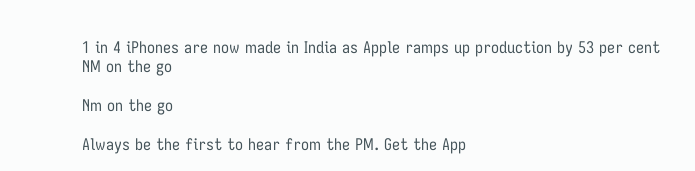1 in 4 iPhones are now made in India as Apple ramps up production by 53 per cent
NM on the go

Nm on the go

Always be the first to hear from the PM. Get the App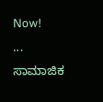Now!
...
ಸಾಮಾಜಿಕ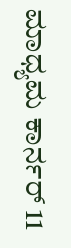ಮಾಧ್ಯಮ ಕಾರ್ನರ್ 11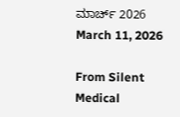ಮಾರ್ಚ್ 2026
March 11, 2026

From Silent Medical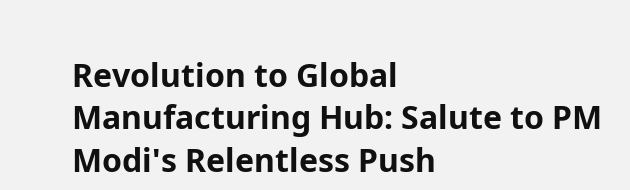Revolution to Global Manufacturing Hub: Salute to PM Modi's Relentless Push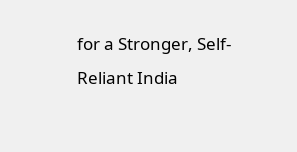for a Stronger, Self-Reliant India